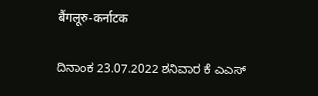बैंगलूरु-कर्नाटक

ದಿನಾಂಕ 23.07.2022 ಶನಿವಾರ ಕೆ ಎಎಸ್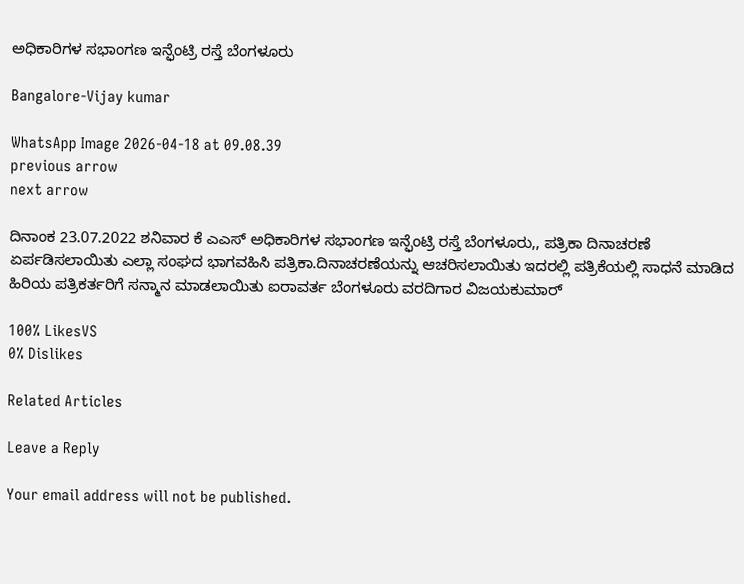ಅಧಿಕಾರಿಗಳ ಸಭಾಂಗಣ ಇನ್ಫೆಂಟ್ರಿ ರಸ್ತೆ ಬೆಂಗಳೂರು

Bangalore-Vijay kumar

WhatsApp Image 2026-04-18 at 09.08.39
previous arrow
next arrow

ದಿನಾಂಕ 23.07.2022 ಶನಿವಾರ ಕೆ ಎಎಸ್ ಅಧಿಕಾರಿಗಳ ಸಭಾಂಗಣ ಇನ್ಫೆಂಟ್ರಿ ರಸ್ತೆ ಬೆಂಗಳೂರು,, ಪತ್ರಿಕಾ ದಿನಾಚರಣೆ ಏರ್ಪಡಿಸಲಾಯಿತು ಎಲ್ಲಾ ಸಂಘದ ಭಾಗವಹಿಸಿ ಪತ್ರಿಕಾ.ದಿನಾಚರಣೆಯನ್ನು ಆಚರಿಸಲಾಯಿತು ಇದರಲ್ಲಿ ಪತ್ರಿಕೆಯಲ್ಲಿ ಸಾಧನೆ ಮಾಡಿದ ಹಿರಿಯ ಪತ್ರಿಕರ್ತರಿಗೆ ಸನ್ಮಾನ ಮಾಡಲಾಯಿತು ಐರಾವರ್ತ ಬೆಂಗಳೂರು ವರದಿಗಾರ ವಿಜಯಕುಮಾರ್

100% LikesVS
0% Dislikes

Related Articles

Leave a Reply

Your email address will not be published.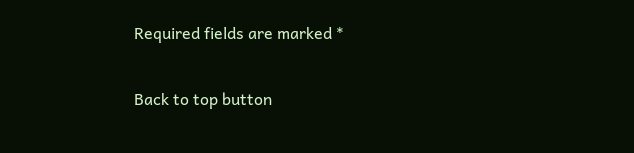Required fields are marked *

Back to top button